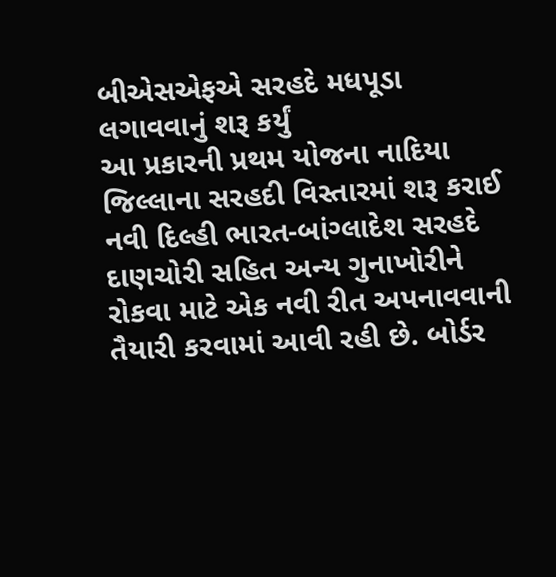બીએસએફએ સરહદે મધપૂડા લગાવવાનું શરૂ કર્યું
આ પ્રકારની પ્રથમ યોજના નાદિયા જિલ્લાના સરહદી વિસ્તારમાં શરૂ કરાઈ નવી દિલ્હી ભારત-બાંગ્લાદેશ સરહદે દાણચોરી સહિત અન્ય ગુનાખોરીને રોકવા માટે એક નવી રીત અપનાવવાની તૈયારી કરવામાં આવી રહી છે. બોર્ડર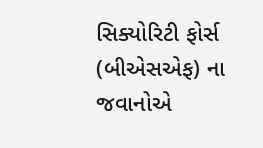સિક્યોરિટી ફોર્સ (બીએસએફ) ના જવાનોએ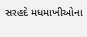સરહદે મધમાખીઓના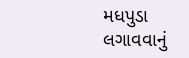મધપુડા લગાવવાનું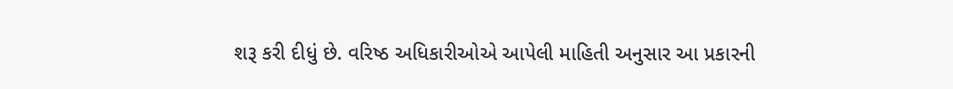શરૂ કરી દીધું છે. વરિષ્ઠ અધિકારીઓએ આપેલી માહિતી અનુસાર આ પ્રકારની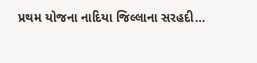પ્રથમ યોજના નાદિયા જિલ્લાના સરહદી…